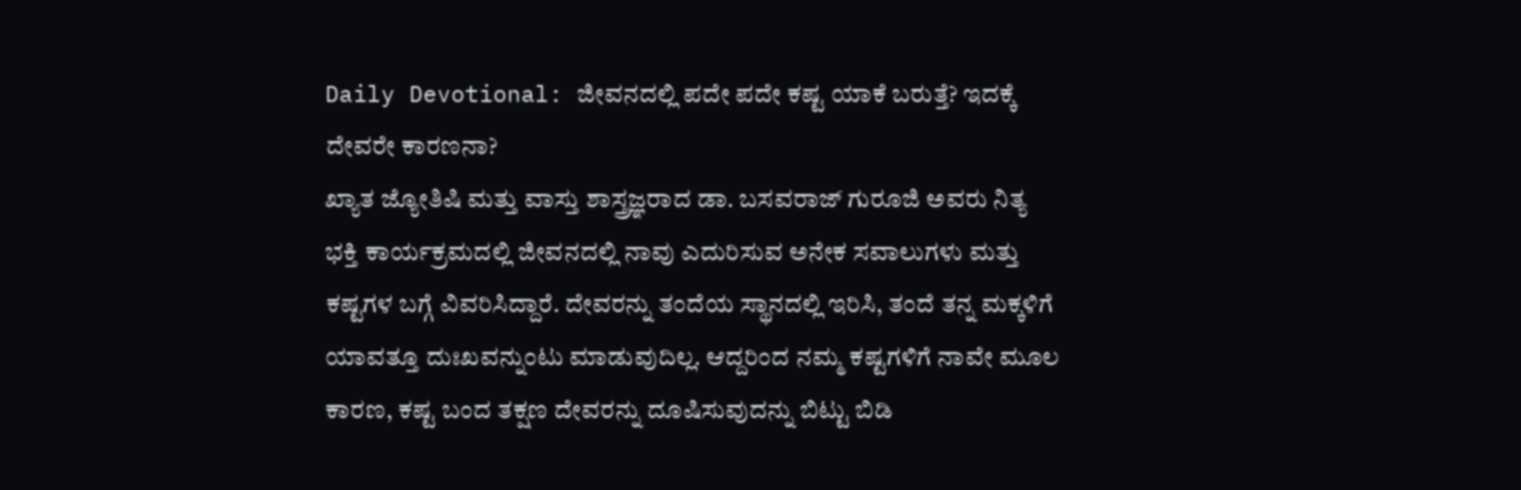Daily Devotional: ಜೀವನದಲ್ಲಿ ಪದೇ ಪದೇ ಕಷ್ಟ ಯಾಕೆ ಬರುತ್ತೆ? ಇದಕ್ಕೆ ದೇವರೇ ಕಾರಣನಾ?
ಖ್ಯಾತ ಜ್ಯೋತಿಷಿ ಮತ್ತು ವಾಸ್ತು ಶಾಸ್ತ್ರಜ್ಞರಾದ ಡಾ. ಬಸವರಾಜ್ ಗುರೂಜಿ ಅವರು ನಿತ್ಯ ಭಕ್ತಿ ಕಾರ್ಯಕ್ರಮದಲ್ಲಿ ಜೀವನದಲ್ಲಿ ನಾವು ಎದುರಿಸುವ ಅನೇಕ ಸವಾಲುಗಳು ಮತ್ತು ಕಷ್ಟಗಳ ಬಗ್ಗೆ ವಿವರಿಸಿದ್ದಾರೆ. ದೇವರನ್ನು ತಂದೆಯ ಸ್ಥಾನದಲ್ಲಿ ಇರಿಸಿ, ತಂದೆ ತನ್ನ ಮಕ್ಕಳಿಗೆ ಯಾವತ್ತೂ ದುಃಖವನ್ನುಂಟು ಮಾಡುವುದಿಲ್ಲ. ಆದ್ದರಿಂದ ನಮ್ಮ ಕಷ್ಟಗಳಿಗೆ ನಾವೇ ಮೂಲ ಕಾರಣ, ಕಷ್ಟ ಬಂದ ತಕ್ಷಣ ದೇವರನ್ನು ದೂಷಿಸುವುದನ್ನು ಬಿಟ್ಟು ಬಿಡಿ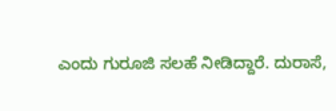ಎಂದು ಗುರೂಜಿ ಸಲಹೆ ನೀಡಿದ್ದಾರೆ. ದುರಾಸೆ,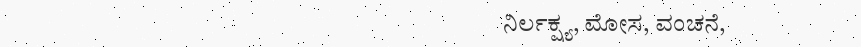ನಿರ್ಲಕ್ಷ್ಯ, ಮೋಸ, ವಂಚನೆ,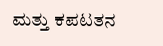ಮತ್ತು ಕಪಟತನ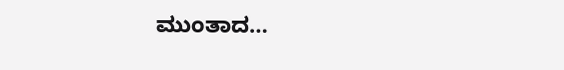ಮುಂತಾದ…